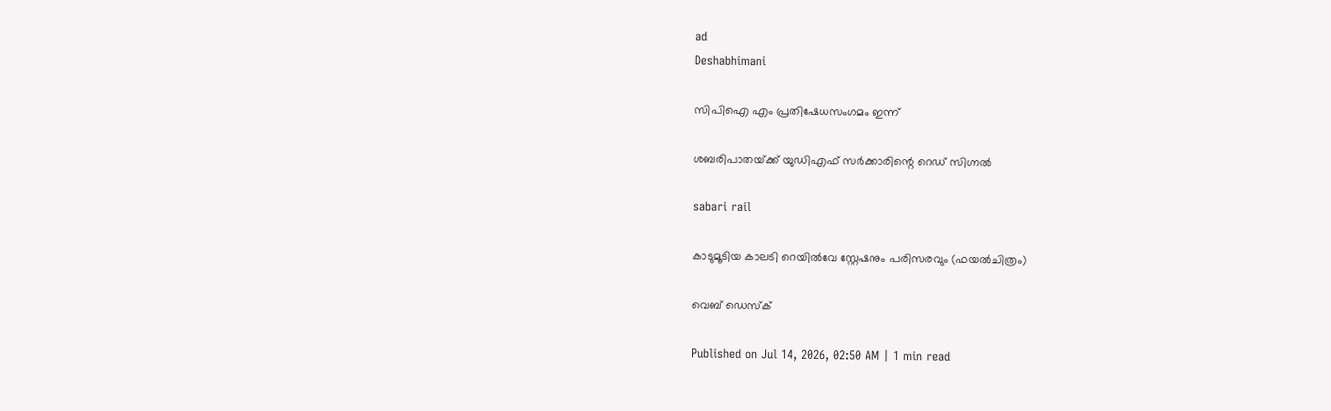ad
Deshabhimani

സിപിഐ എം പ്രതിഷേധസംഗമം ഇന്ന്‌

ശബരിപാതയ്‌ക്ക്‌ യുഡിഎഫ്‌ സർക്കാരിന്റെ റെഡ്‌ സിഗ്നൽ

sabari rail

കാടുമൂടിയ കാലടി റെയിൽവേ സ്റ്റേഷനും പരിസരവും (ഫയൽചിത്രം)

വെബ് ഡെസ്ക്

Published on Jul 14, 2026, 02:50 AM | 1 min read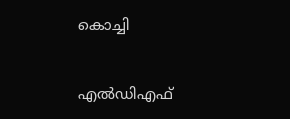കൊച്ചി


എൽഡിഎഫ്‌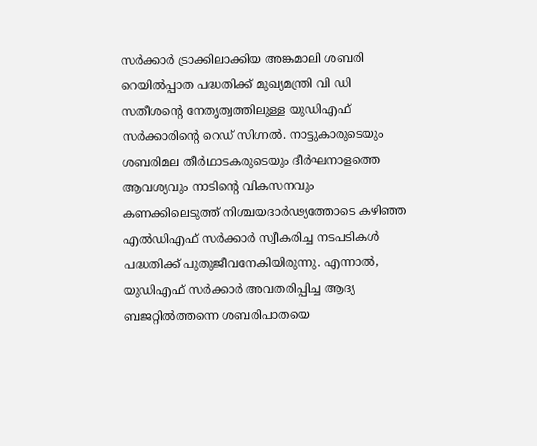സർക്കാർ ട്രാക്കിലാക്കിയ അങ്കമാലി ശബരി റെയിൽപ്പാത പദ്ധതിക്ക്‌ മുഖ്യമന്ത്രി വി ഡി സതീശന്റെ നേതൃത്വത്തിലുള്ള യുഡിഎഫ്‌ സർക്കാരിന്റെ റെഡ്‌ സിഗ്നൽ. നാട്ടുകാരുടെയും ശബരിമല തീർഥാടകരുടെയും ദീർഘനാളത്തെ ആവശ്യവും നാടിന്റെ വികസനവും കണക്കിലെടുത്ത്‌ നിശ്ചയദാർഢ്യത്തോടെ കഴിഞ്ഞ എൽഡിഎഫ്‌ സർക്കാർ സ്വീകരിച്ച നടപടികൾ പദ്ധതിക്ക്‌ പുതുജീവനേകിയിരുന്നു. എന്നാൽ, യുഡിഎഫ്‌ സർക്കാർ അവതരിപ്പിച്ച ആദ്യ ബജറ്റിൽത്തന്നെ ശബരിപാതയെ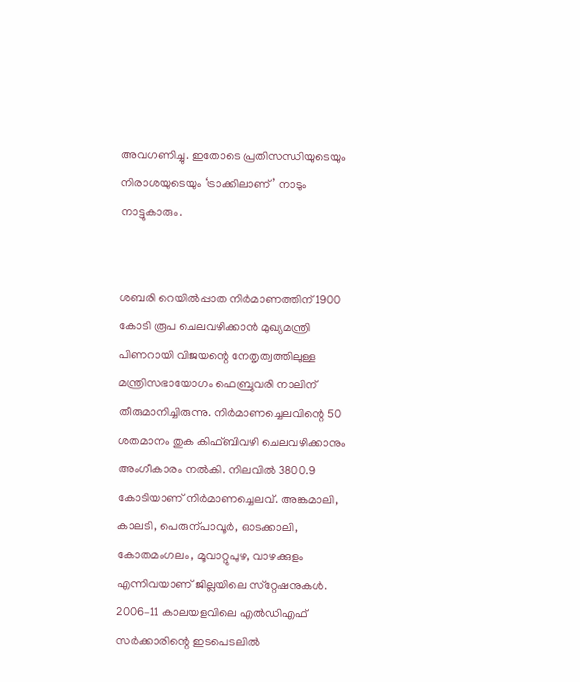അവഗണിച്ചു. ഇതോടെ പ്രതിസന്ധിയുടെയും നിരാശയുടെയും ‘ട്രാക്കിലാണ്‌’ നാടും നാട്ടുകാരും.


ശബരി റെയിൽപ്പാത നിർമാണത്തിന്‌ 1900 കോടി രൂപ ചെലവഴിക്കാൻ മുഖ്യമന്ത്രി പിണറായി വിജയന്റെ നേതൃത്വത്തിലുള്ള മന്ത്രിസഭായോഗം ഫെബ്രുവരി നാലിന്‌ തീരുമാനിച്ചിരുന്നു. നിർമാണച്ചെലവിന്റെ 50 ശതമാനം തുക കിഫ്‌ബിവഴി ചെലവഴിക്കാനും അംഗീകാരം നൽകി. നിലവിൽ 3800.9 കോടിയാണ്‌ നിർമാണച്ചെലവ്‌. അങ്കമാലി, കാലടി, പെരുന്പാവൂർ, ഓടക്കാലി, കോതമംഗലം, മൂവാറ്റുപുഴ, വാഴക്കുളം എന്നിവയാണ്‌ ജില്ലയിലെ സ്‌റ്റേഷനുകൾ. 2006–11 കാലയളവിലെ എൽഡിഎഫ്‌ സർക്കാരിന്റെ ഇടപെടലിൽ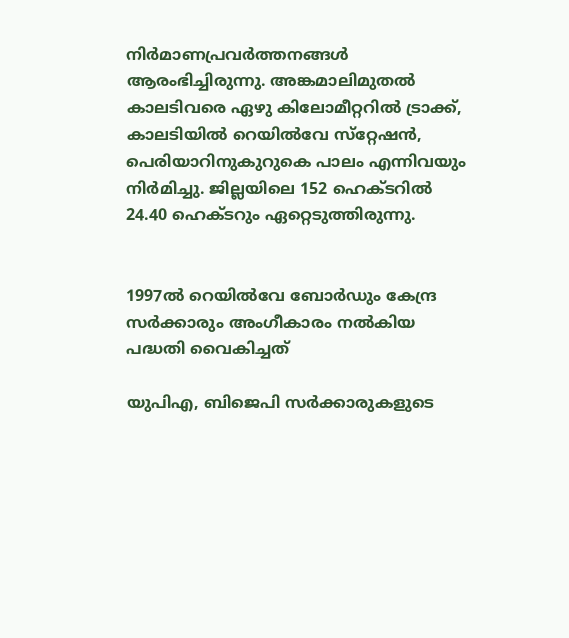നിർമാണപ്രവർത്തനങ്ങൾ ആരംഭിച്ചിരുന്നു. അങ്കമാലിമുതൽ കാലടിവരെ ഏഴു കിലോമീറ്ററിൽ ട്രാക്ക്‌, കാലടിയിൽ റെയിൽവേ സ്‌റ്റേഷൻ, പെരിയാറിനുകുറുകെ പാലം എന്നിവയും നിർമിച്ചു. ജില്ലയിലെ 152 ഹെക്ടറിൽ 24.40 ഹെക്ടറും ഏറ്റെടുത്തിരുന്നു.


1997ൽ റെയിൽവേ ബോർഡും കേന്ദ്ര സർക്കാരും അംഗീകാരം നൽകിയ പദ്ധതി വൈകിച്ചത്‌

യുപിഎ, ബിജെപി സർക്കാരുകളുടെ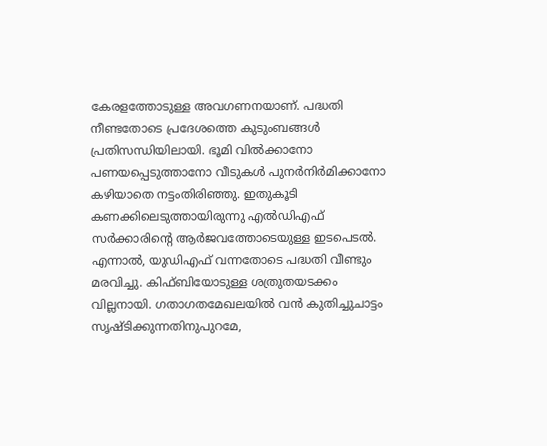കേരളത്തോടുള്ള അവഗണനയാണ്‌. പദ്ധതി നീണ്ടതോടെ പ്രദേശത്തെ കുടുംബങ്ങൾ പ്രതിസന്ധിയിലായി. ഭൂമി വിൽക്കാനോ പണയപ്പെടുത്താനോ വീടുകൾ പുനർനിർമിക്കാനോ കഴിയാതെ നട്ടംതിരിഞ്ഞു. ഇതുകൂടി കണക്കിലെടുത്തായിരുന്നു എൽഡിഎഫ്‌ സർക്കാരിന്റെ ആർജവത്തോടെയുള്ള ഇടപെടൽ. എന്നാൽ, യുഡിഎഫ്‌ വന്നതോടെ പദ്ധതി വീണ്ടും മരവിച്ചു. കിഫ്‌ബിയോടുള്ള ശത്രുതയടക്കം വില്ലനായി. ഗതാഗതമേഖലയിൽ വൻ കുതിച്ചുചാട്ടം സൃഷ്ടിക്കുന്നതിനുപുറമേ,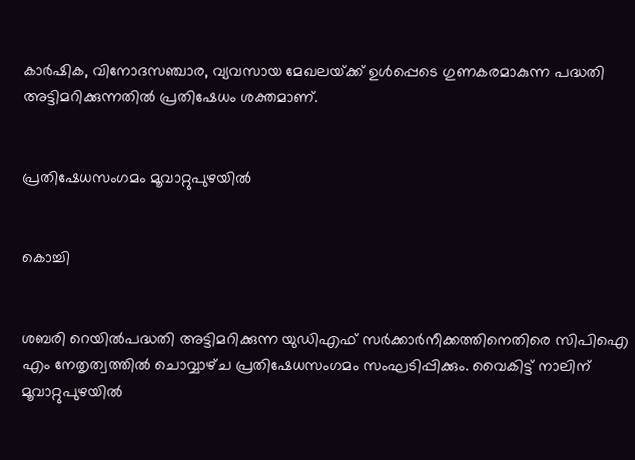കാർഷിക, വിനോദസഞ്ചാര, വ്യവസായ മേഖലയ്‌ക്ക്‌ ഉൾപ്പെടെ ഗുണകരമാകുന്ന പദ്ധതി അട്ടിമറിക്കുന്നതിൽ പ്രതിഷേധം ശക്തമാണ്‌.


പ്രതിഷേധസംഗമം മൂവാറ്റുപുഴയിൽ


കൊച്ചി


ശബരി റെയിൽപദ്ധതി അട്ടിമറിക്കുന്ന യുഡിഎഫ്‌ സർക്കാർനീക്കത്തിനെതിരെ സിപിഐ എം നേതൃത്വത്തിൽ ചൊവ്വാഴ്‌ച പ്രതിഷേധസംഗമം സംഘടിപ്പിക്കും. വൈകിട്ട്‌ നാലിന്‌ മൂവാറ്റുപുഴയിൽ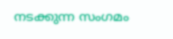നടക്കുന്ന സംഗമം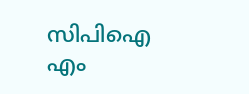സിപിഐ എം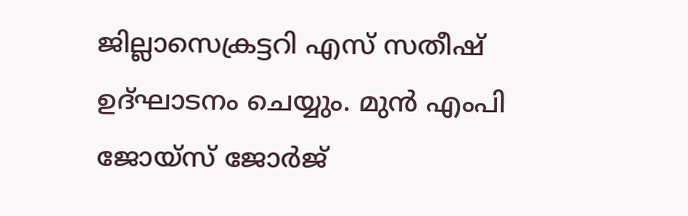ജില്ലാസെക്രട്ടറി എസ്‌ സതീഷ്‌ ഉദ്‌ഘാടനം ചെയ്യും. മുൻ എംപി ജോയ്‌സ്‌ ജോർജ്‌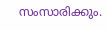സംസാരിക്കും.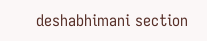deshabhimani section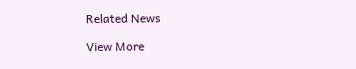Related News

View More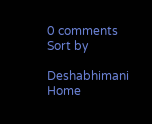0 comments
Sort by

Deshabhimani
Home